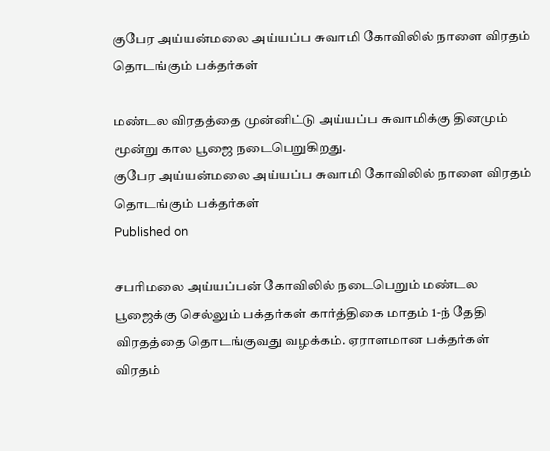குபேர அய்யன்மலை அய்யப்ப சுவாமி கோவிலில் நாளை விரதம் தொடங்கும் பக்தர்கள்

மண்டல விரதத்தை முன்னிட்டு அய்யப்ப சுவாமிக்கு தினமும் மூன்று கால பூஜை நடைபெறுகிறது.
குபேர அய்யன்மலை அய்யப்ப சுவாமி கோவிலில் நாளை விரதம் தொடங்கும் பக்தர்கள்
Published on

சபரிமலை அய்யப்பன் கோவிலில் நடைபெறும் மண்டல பூஜைக்கு செல்லும் பக்தர்கள் கார்த்திகை மாதம் 1-ந் தேதி விரதத்தை தொடங்குவது வழக்கம். ஏராளமான பக்தர்கள் விரதம்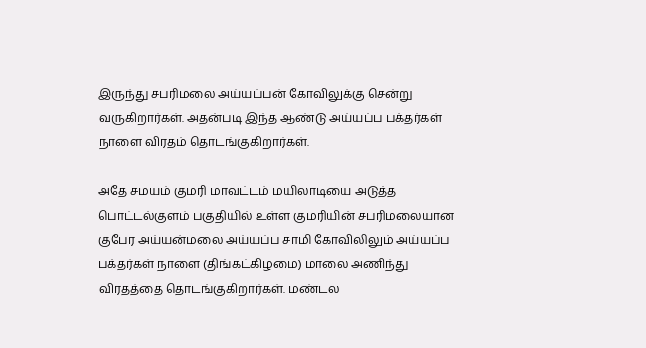இருந்து சபரிமலை அய்யப்பன் கோவிலுக்கு சென்று வருகிறார்கள். அதன்படி இந்த ஆண்டு அய்யப்ப பக்தர்கள் நாளை விரதம் தொடங்குகிறார்கள்.

அதே சமயம் குமரி மாவட்டம் மயிலாடியை அடுத்த பொட்டல்குளம் பகுதியில் உள்ள குமரியின் சபரிமலையான குபேர அய்யன்மலை அய்யப்ப சாமி கோவிலிலும் அய்யப்ப பக்தர்கள் நாளை (திங்கட்கிழமை) மாலை அணிந்து விரதத்தை தொடங்குகிறார்கள். மண்டல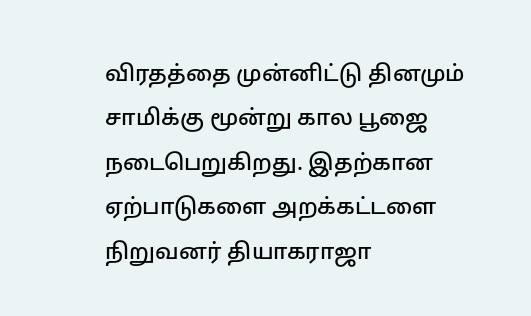விரதத்தை முன்னிட்டு தினமும் சாமிக்கு மூன்று கால பூஜை நடைபெறுகிறது. இதற்கான ஏற்பாடுகளை அறக்கட்டளை நிறுவனர் தியாகராஜா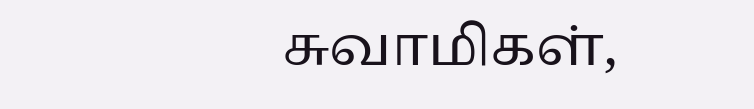சுவாமிகள்,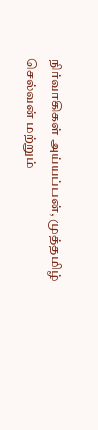நிர்வாகிகள் அய்யப்பன், முத்தமிழ் செல்வன் மற்றும்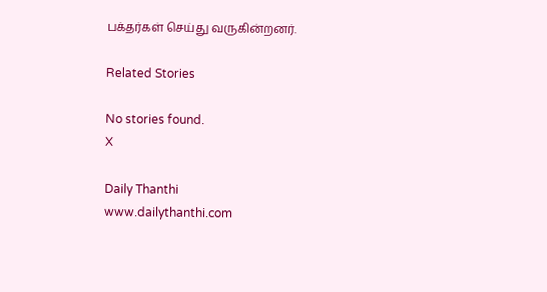பக்தர்கள் செய்து வருகின்றனர்.

Related Stories

No stories found.
X

Daily Thanthi
www.dailythanthi.com